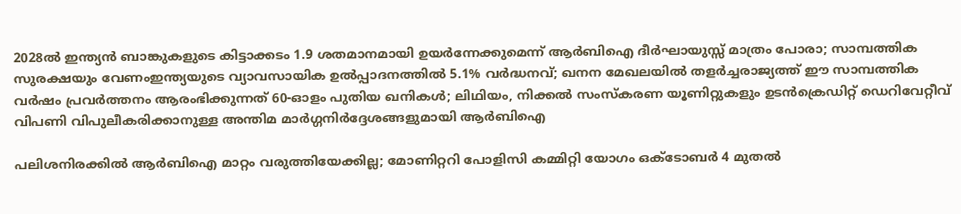2028ൽ ഇന്ത്യൻ ബാങ്കുകളുടെ കിട്ടാക്കടം 1.9 ശതമാനമായി ഉയർന്നേക്കുമെന്ന് ആർബിഐ ദീർഘായുസ്സ് മാത്രം പോരാ; സാമ്പത്തിക സുരക്ഷയും വേണംഇന്ത്യയുടെ വ്യാവസായിക ഉൽപ്പാദനത്തിൽ 5.1% വർദ്ധനവ്; ഖനന മേഖലയിൽ തളർച്ചരാജ്യത്ത് ഈ സാമ്പത്തിക വർഷം പ്രവർത്തനം ആരംഭിക്കുന്നത് 60-ഓളം പുതിയ ഖനികൾ; ലിഥിയം, നിക്കൽ സംസ്‌കരണ യൂണിറ്റുകളും ഉടൻക്രെഡിറ്റ് ഡെറിവേറ്റീവ് വിപണി വിപുലീകരിക്കാനുള്ള അന്തിമ മാർഗ്ഗനിർദ്ദേശങ്ങളുമായി ആർബിഐ

പലിശനിരക്കിൽ ആ‌ർബിഐ മാറ്റം വരുത്തിയേക്കില്ല; മോണിറ്ററി പോളിസി കമ്മിറ്റി യോഗം ഒക്ടോബർ 4 മുതൽ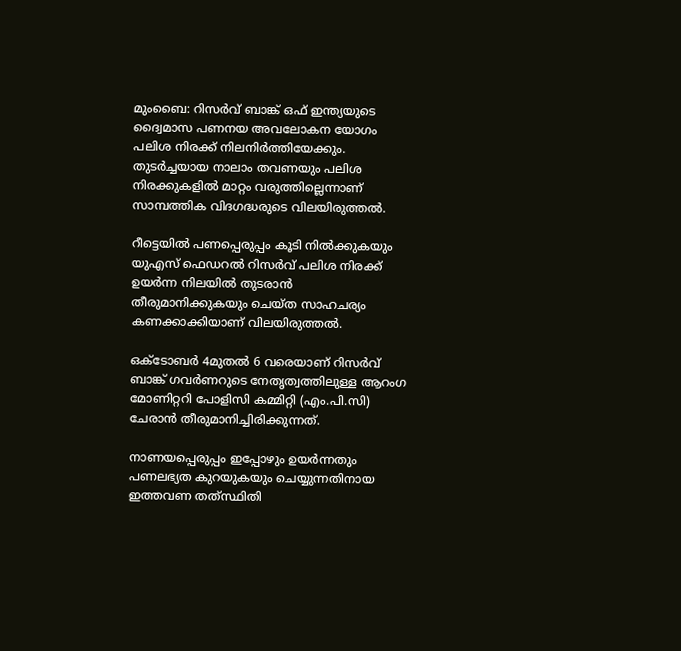മുംബൈ: റിസർവ് ബാങ്ക് ഒഫ് ഇന്ത്യയുടെ ദ്വൈമാസ പണനയ അവലോകന യോഗം പലിശ നിരക്ക് നിലനിർത്തിയേക്കും. തുടർച്ചയായ നാലാം തവണയും പലിശ നിരക്കുകളിൽ മാറ്റം വരുത്തില്ലെന്നാണ് സാമ്പത്തിക വിദഗദ്ധരുടെ വിലയിരുത്തൽ.

റീട്ടെയിൽ പണപ്പെരുപ്പം കൂടി നിൽക്കുകയും യുഎസ് ഫെഡറൽ റിസർവ് പലിശ നിരക്ക് ഉയർന്ന നിലയിൽ തുടരാൻ തീരുമാനിക്കുകയും ചെയ്ത സാഹചര്യം കണക്കാക്കിയാണ് വിലയിരുത്തൽ.

ഒക്ടോബർ 4മുതൽ 6 വരെയാണ് റിസർവ് ബാങ്ക് ഗവർണറുടെ നേതൃത്വത്തിലുള്ള ആറംഗ മോണിറ്ററി പോളിസി കമ്മിറ്റി (എം.പി.സി) ചേരാൻ തീരുമാനിച്ചിരിക്കുന്നത്.

നാണയപ്പെരുപ്പം ഇപ്പോഴും ഉയർന്നതും പണലഭ്യത കുറയുകയും ചെയ്യുന്നതിനായ ഇത്തവണ തത്‌സ്ഥിതി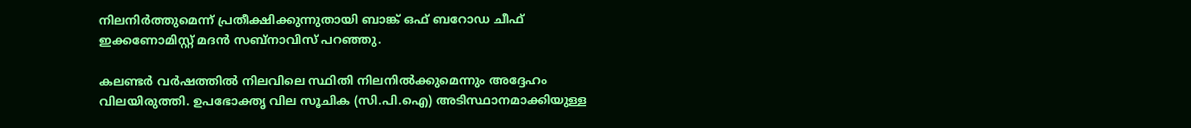നിലനിർത്തുമെന്ന് പ്രതീക്ഷിക്കുന്നുതായി ബാങ്ക് ഒഫ് ബറോഡ ചീഫ് ഇക്കണോമിസ്റ്റ് മദൻ സബ്‌നാവിസ് പറഞ്ഞു.

കലണ്ടർ വർഷത്തിൽ നിലവിലെ സ്ഥിതി നിലനിൽക്കുമെന്നും അദ്ദേഹം വിലയിരുത്തി. ഉപഭോക്തൃ വില സൂചിക (സി.പി.ഐ) അടിസ്ഥാനമാക്കിയുള്ള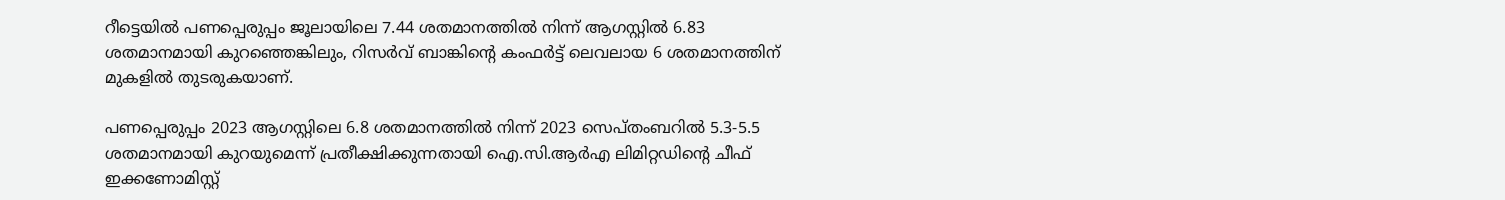റീട്ടെയിൽ പണപ്പെരുപ്പം ജൂലായിലെ 7.44 ശതമാനത്തിൽ നിന്ന് ആഗസ്റ്റിൽ 6.83 ശതമാനമായി കുറഞ്ഞെങ്കിലും, റിസർവ് ബാങ്കിന്റെ കംഫർട്ട് ലെവലായ 6 ശതമാനത്തിന് മുകളിൽ തുടരുകയാണ്.

പണപ്പെരുപ്പം 2023 ആഗസ്റ്റിലെ 6.8 ശതമാനത്തിൽ നിന്ന് 2023 സെപ്തംബറിൽ 5.3-5.5 ശതമാനമായി കുറയുമെന്ന് പ്രതീക്ഷിക്കുന്നതായി ഐ.സി.ആർഎ ലിമിറ്റഡിന്റെ ചീഫ് ഇക്കണോമിസ്റ്റ്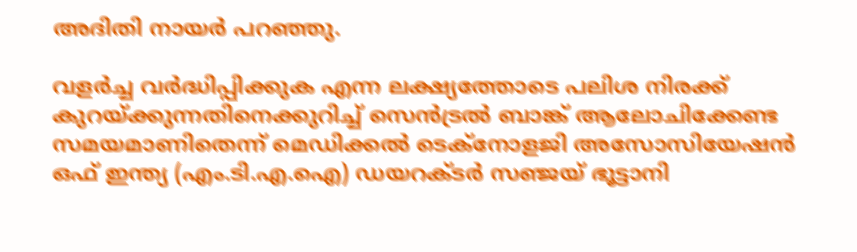അദിതി നായർ പറഞ്ഞു.

വളർച്ച വർദ്ധിപ്പിക്കുക എന്ന ലക്ഷ്യത്തോടെ പലിശ നിരക്ക് കുറയ്ക്കുന്നതിനെക്കുറിച്ച് സെൻട്രൽ ബാങ്ക് ആലോചിക്കേണ്ട സമയമാണിതെന്ന് മെഡിക്കൽ ടെക്നോളജി അസോസിയേഷൻ ഒഫ് ഇന്ത്യ (എം.ടി.എ.ഐ) ഡയറക്ടർ സഞ്ജയ് ഭൂട്ടാനി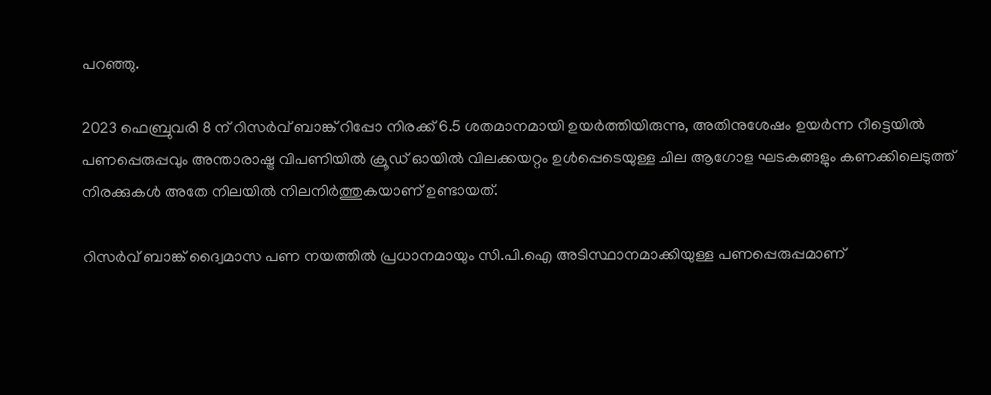പറഞ്ഞു.

2023 ഫെബ്രുവരി 8 ന് റിസർവ് ബാങ്ക് റിപ്പോ നിരക്ക് 6.5 ശതമാനമായി ഉയർത്തിയിരുന്നു, അതിനുശേഷം ഉയർന്ന റീട്ടെയിൽ പണപ്പെരുപ്പവും അന്താരാഷ്ട്ര വിപണിയിൽ ക്രൂഡ് ഓയിൽ വിലക്കയറ്റം ഉൾപ്പെടെയുള്ള ചില ആഗോള ഘടകങ്ങളും കണക്കിലെടുത്ത് നിരക്കുകൾ അതേ നിലയിൽ നിലനിർത്തുകയാണ് ഉണ്ടായത്.

റിസർവ് ബാങ്ക് ദ്വൈമാസ പണ നയത്തിൽ പ്രധാനമായും സി.പി.ഐ അടിസ്ഥാനമാക്കിയുള്ള പണപ്പെരുപ്പമാണ്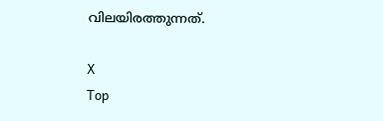വിലയിരത്തുന്നത്.

X
Top